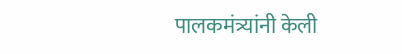पालकमंत्र्यांनी केली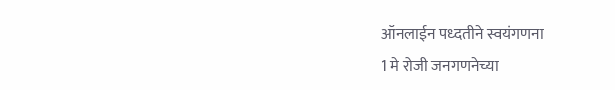ऑनलाईन पध्दतीने स्वयंगणना
1 मे रोजी जनगणनेच्या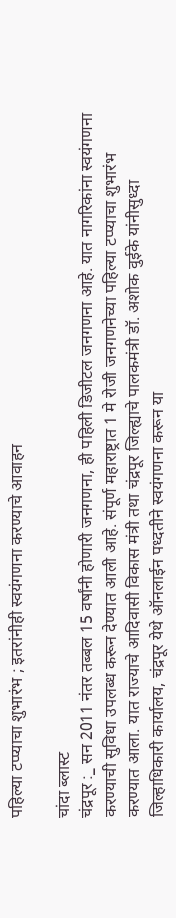पहिल्या टप्प्याचा शुभारंभ ; इतरांनीही स्वयंगणना करण्याचे आवाहन

चांदा ब्लास्ट
चंद्रपूर :_ सन 2011 नंतर तब्बल 15 वर्षांनी होणारी जनगणना, ही पहिली डिजीटल जनगणना आहे. यात नागरिकांना स्वयंगणना करण्याची सुविधा उपलब्ध करून देण्यात आली आहे. संपूर्ण महाराष्ट्रात 1 मे रोजी जनगणनेच्या पहिल्या टप्प्याचा शुभारंभ करण्यात आला. यात राज्याचे आदिवासी विकास मंत्री तथा चंद्रपूर जिल्ह्याचे पालकमंत्री डॉ. अशोक वुईके यांनीसुध्दा जिल्हाधिकारी कार्यालय, चंद्रपूर येथे ऑनलाईन पध्दतीने स्वयंगणना करून या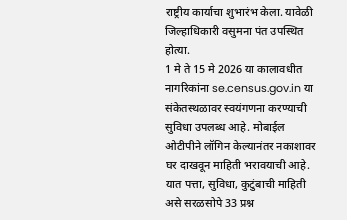राष्ट्रीय कार्याचा शुभारंभ केला. यावेळी जिल्हाधिकारी वसुमना पंत उपस्थित होत्या.
1 मे ते 15 मे 2026 या कालावधीत नागरिकांना se.census.gov.in या संकेतस्थळावर स्वयंगणना करण्याची सुविधा उपलब्ध आहे. मोबाईल ओटीपीने लॉगिन केल्यानंतर नकाशावर घर दाखवून माहिती भरावयाची आहे. यात पत्ता, सुविधा, कुटुंबाची माहिती असे सरळसोपे 33 प्रश्न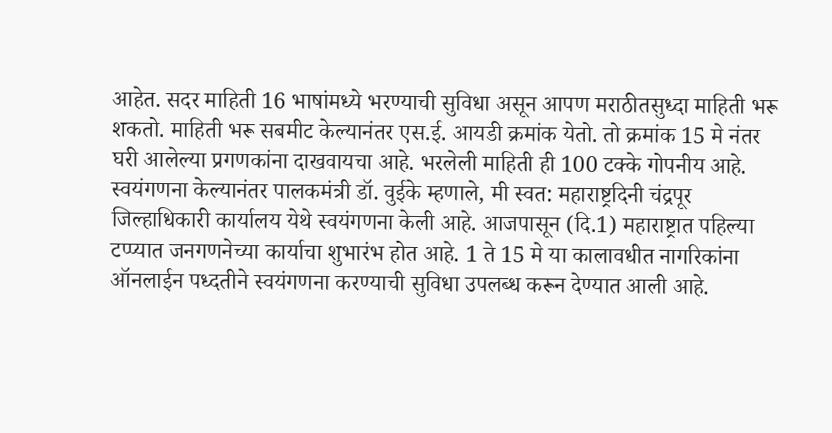आहेत. सदर माहिती 16 भाषांमध्ये भरण्याची सुविधा असून आपण मराठीतसुध्दा माहिती भरू शकतो. माहिती भरू सबमीट केल्यानंतर एस.ई. आयडी क्रमांक येतो. तो क्रमांक 15 मे नंतर घरी आलेल्या प्रगणकांना दाखवायचा आहे. भरलेली माहिती ही 100 टक्के गोपनीय आहे.
स्वयंगणना केल्यानंतर पालकमंत्री डॉ. वुईके म्हणाले, मी स्वत: महाराष्ट्रदिनी चंद्रपूर जिल्हाधिकारी कार्यालय येथे स्वयंगणना केली आहे. आजपासून (दि.1) महाराष्ट्रात पहिल्या टप्प्यात जनगणनेच्या कार्याचा शुभारंभ होत आहे. 1 ते 15 मे या कालावधीत नागरिकांना ऑनलाईन पध्दतीने स्वयंगणना करण्याची सुविधा उपलब्ध करून देण्यात आली आहे.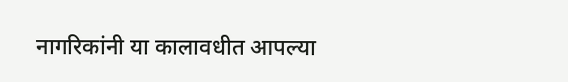नागरिकांनी या कालावधीत आपल्या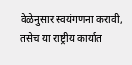वेळेनुसार स्वयंगणना करावी, तसेच या राष्ट्रीय कार्यात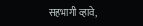सहभागी व्हावे,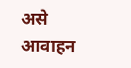असे आवाहन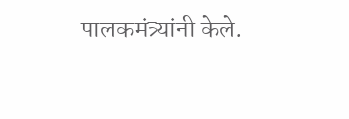पालकमंत्र्यांनी केले.